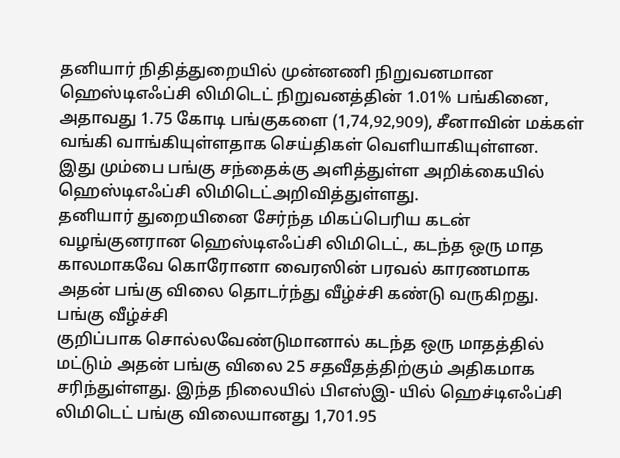தனியார் நிதித்துறையில் முன்னணி நிறுவனமான ஹெஸ்டிஎஃப்சி லிமிடெட் நிறுவனத்தின் 1.01% பங்கினை, அதாவது 1.75 கோடி பங்குகளை (1,74,92,909), சீனாவின் மக்கள் வங்கி வாங்கியுள்ளதாக செய்திகள் வெளியாகியுள்ளன.
இது மும்பை பங்கு சந்தைக்கு அளித்துள்ள அறிக்கையில் ஹெஸ்டிஎஃப்சி லிமிடெட்அறிவித்துள்ளது.
தனியார் துறையினை சேர்ந்த மிகப்பெரிய கடன் வழங்குனரான ஹெஸ்டிஎஃப்சி லிமிடெட், கடந்த ஒரு மாத காலமாகவே கொரோனா வைரஸின் பரவல் காரணமாக அதன் பங்கு விலை தொடர்ந்து வீழ்ச்சி கண்டு வருகிறது.
பங்கு வீழ்ச்சி
குறிப்பாக சொல்லவேண்டுமானால் கடந்த ஒரு மாதத்தில் மட்டும் அதன் பங்கு விலை 25 சதவீதத்திற்கும் அதிகமாக சரிந்துள்ளது. இந்த நிலையில் பிஎஸ்இ- யில் ஹெச்டிஎஃப்சி லிமிடெட் பங்கு விலையானது 1,701.95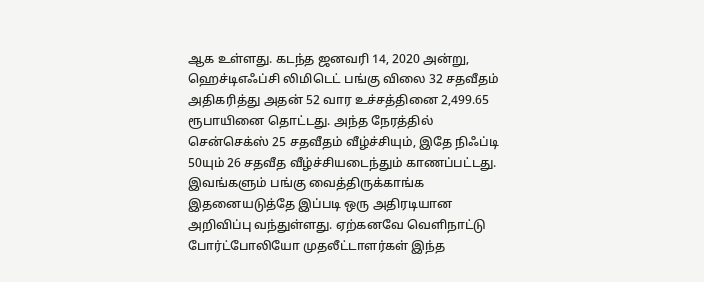ஆக உள்ளது. கடந்த ஜனவரி 14, 2020 அன்று, ஹெச்டிஎஃப்சி லிமிடெட் பங்கு விலை 32 சதவீதம் அதிகரித்து அதன் 52 வார உச்சத்தினை 2,499.65 ரூபாயினை தொட்டது. அந்த நேரத்தில் சென்செக்ஸ் 25 சதவீதம் வீழ்ச்சியும், இதே நிஃப்டி 50யும் 26 சதவீத வீழ்ச்சியடைந்தும் காணப்பட்டது.
இவங்களும் பங்கு வைத்திருக்காங்க
இதனையடுத்தே இப்படி ஒரு அதிரடியான அறிவிப்பு வந்துள்ளது. ஏற்கனவே வெளிநாட்டு போர்ட்போலியோ முதலீட்டாளர்கள் இந்த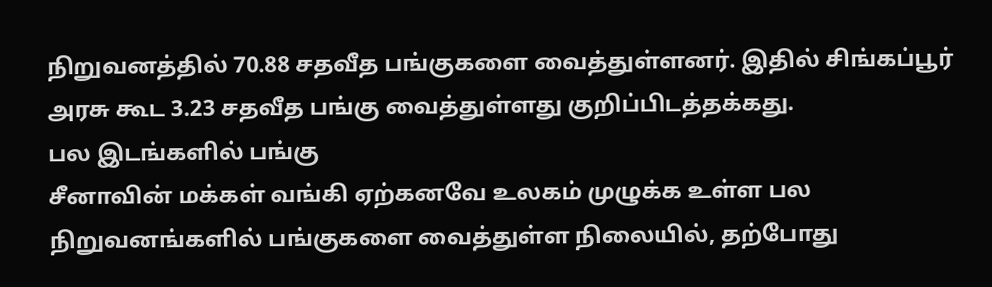நிறுவனத்தில் 70.88 சதவீத பங்குகளை வைத்துள்ளனர். இதில் சிங்கப்பூர் அரசு கூட 3.23 சதவீத பங்கு வைத்துள்ளது குறிப்பிடத்தக்கது.
பல இடங்களில் பங்கு
சீனாவின் மக்கள் வங்கி ஏற்கனவே உலகம் முழுக்க உள்ள பல நிறுவனங்களில் பங்குகளை வைத்துள்ள நிலையில், தற்போது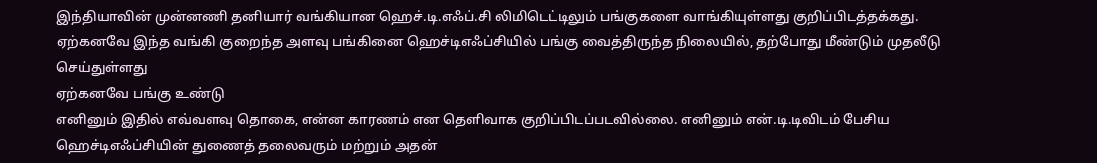இந்தியாவின் முன்னணி தனியார் வங்கியான ஹெச்.டி.எஃப்.சி லிமிடெட்டிலும் பங்குகளை வாங்கியுள்ளது குறிப்பிடத்தக்கது. ஏற்கனவே இந்த வங்கி குறைந்த அளவு பங்கினை ஹெச்டிஎஃப்சியில் பங்கு வைத்திருந்த நிலையில், தற்போது மீண்டும் முதலீடு செய்துள்ளது
ஏற்கனவே பங்கு உண்டு
எனினும் இதில் எவ்வளவு தொகை, என்ன காரணம் என தெளிவாக குறிப்பிடப்படவில்லை. எனினும் என்.டி.டிவிடம் பேசிய ஹெச்டிஎஃப்சியின் துணைத் தலைவரும் மற்றும் அதன்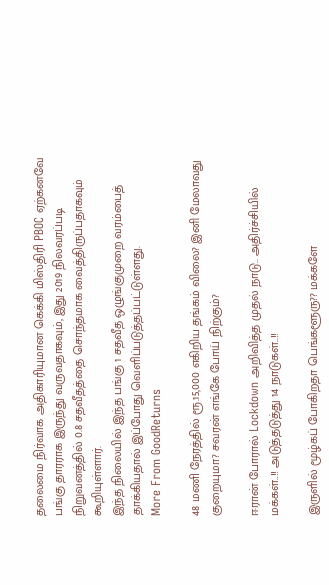தலைமை நிர்வாக அதிகாரியுமான கெக்கி மிஸ்திரி PBOC ஏற்கனவே பங்கு தாரராக இருந்து வருவதாகவும், இது 2019 நிலவரப்படி நிறுவனத்தில் 0.8 சதவீதத்தை சொந்தமாக வைத்திருப்பதாகவும் கூறியுள்ளார்.
இந்த நிலையில் இந்த பங்கு 1 சதவீத ஒழுங்குமுறை வரம்பைத் தாக்கியதால் இப்போது வெளிப்படுத்தப்பட்டுள்ளது.
More From GoodReturns

48 மணி நேரத்தில் ரூ.15,000 எகிறிய தங்கம் விலை? இனி மேலாவது குறையுமா? சவரன் எங்கே போய் நிற்கும்?

ஈரான் போரால் Lockdown அறிவித்த முதல் நாடு.. அதிர்ச்சியில் மக்கள்..!! அடுத்தடுத்து 14 நாடுகள்..!!

இருளில் மூழ்கப் போகிறதா பெங்களூரு?? மக்களே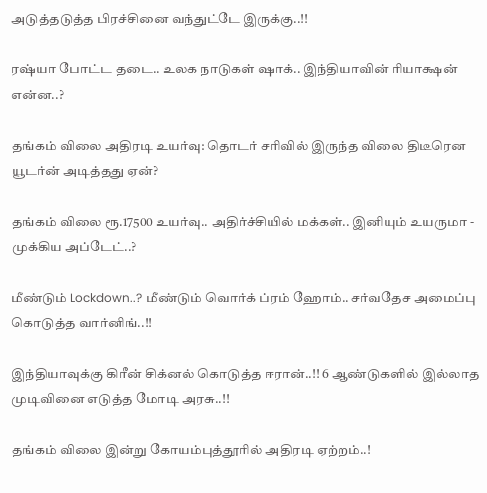அடுத்தடுத்த பிரச்சினை வந்துட்டே இருக்கு..!!

ரஷ்யா போட்ட தடை.. உலக நாடுகள் ஷாக்.. இந்தியாவின் ரியாக்ஷன் என்ன..?

தங்கம் விலை அதிரடி உயர்வு: தொடர் சரிவில் இருந்த விலை திடீரென யூடர்ன் அடித்தது ஏன்?

தங்கம் விலை ரூ.17500 உயர்வு.. அதிர்ச்சியில் மக்கள்.. இனியும் உயருமா - முக்கிய அப்டேட்..?

மீண்டும் Lockdown..? மீண்டும் வொர்க் ப்ரம் ஹோம்.. சர்வதேச அமைப்பு கொடுத்த வார்னிங்..!!

இந்தியாவுக்கு கிரீன் சிக்னல் கொடுத்த ஈரான்..!! 6 ஆண்டுகளில் இல்லாத முடிவினை எடுத்த மோடி அரசு..!!

தங்கம் விலை இன்று கோயம்புத்தூரில் அதிரடி ஏற்றம்..!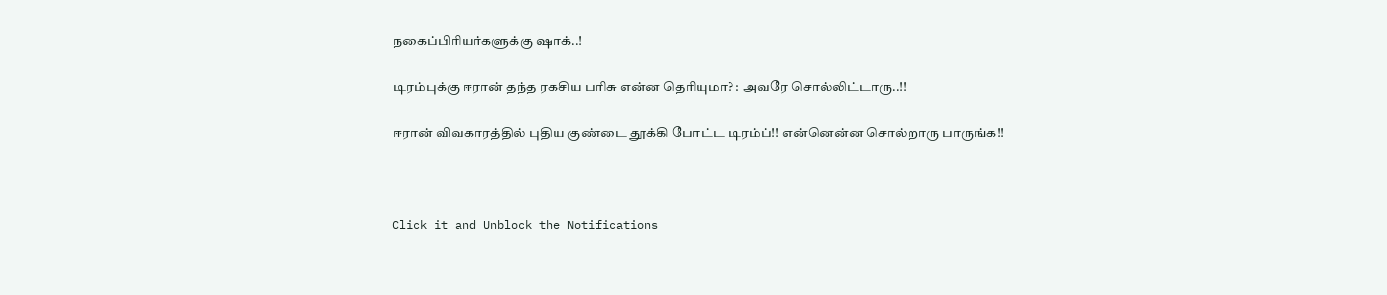நகைப்பிரியர்களுக்கு ஷாக்..!

டிரம்புக்கு ஈரான் தந்த ரகசிய பரிசு என்ன தெரியுமா? : அவரே சொல்லிட்டாரு..!!

ஈரான் விவகாரத்தில் புதிய குண்டை தூக்கி போட்ட டிரம்ப்!! என்னென்ன சொல்றாரு பாருங்க!!



Click it and Unblock the Notifications